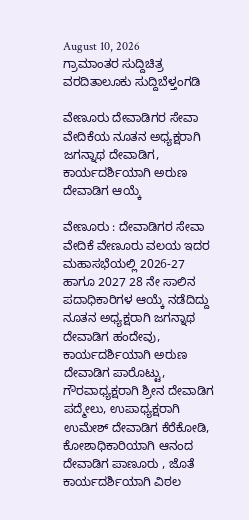August 10, 2026
ಗ್ರಾಮಾಂತರ ಸುದ್ದಿಚಿತ್ರ ವರದಿತಾಲೂಕು ಸುದ್ದಿಬೆಳ್ತಂಗಡಿ

ವೇಣೂರು ದೇವಾಡಿಗರ ಸೇವಾ ವೇದಿಕೆಯ ನೂತನ ಅಧ್ಯಕ್ಷರಾಗಿ ಜಗನ್ನಾಥ ದೇವಾಡಿಗ, ಕಾರ್ಯದರ್ಶಿಯಾಗಿ ಅರುಣ ದೇವಾಡಿಗ ಆಯ್ಕೆ

ವೇಣೂರು : ದೇವಾಡಿಗರ ಸೇವಾ ವೇದಿಕೆ ವೇಣೂರು ವಲಯ ಇದರ ಮಹಾಸಭೆಯಲ್ಲಿ 2026-27 ಹಾಗೂ 2027 28 ನೇ ಸಾಲಿನ ಪದಾಧಿಕಾರಿಗಳ ಆಯ್ಕೆ ನಡೆದಿದ್ದು ನೂತನ ಅಧ್ಯಕ್ಷರಾಗಿ ಜಗನ್ನಾಥ ದೇವಾಡಿಗ ಹಂದೇವು, ಕಾರ್ಯದರ್ಶಿಯಾಗಿ ಅರುಣ ದೇವಾಡಿಗ ಪಾರೊಟ್ಟು, ಗೌರವಾಧ್ಯಕ್ಷರಾಗಿ ಶ್ರೀನ ದೇವಾಡಿಗ ಪದ್ಮೇಲು, ಉಪಾಧ್ಯಕ್ಷರಾಗಿ ಉಮೇಶ್ ದೇವಾಡಿಗ ಕೆರೆಕೋಡಿ, ಕೋಶಾಧಿಕಾರಿಯಾಗಿ ಆನಂದ ದೇವಾಡಿಗ ಪಾಣೂರು , ಜೊತೆ ಕಾರ್ಯದರ್ಶಿಯಾಗಿ ವಿಠಲ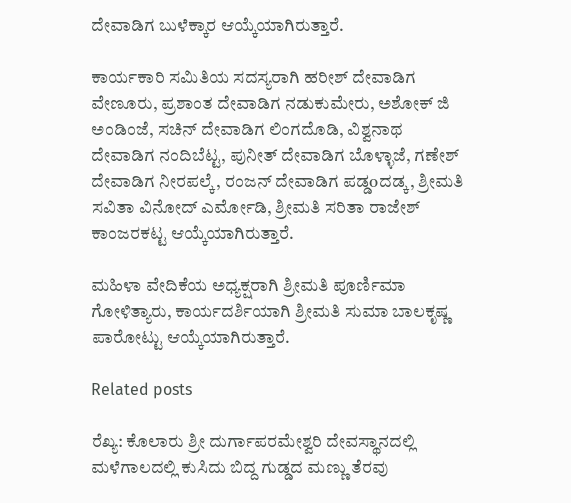ದೇವಾಡಿಗ ಬುಳೆಕ್ಕಾರ ಆಯ್ಕೆಯಾಗಿರುತ್ತಾರೆ.

ಕಾರ್ಯಕಾರಿ ಸಮಿತಿಯ ಸದಸ್ಯರಾಗಿ ಹರೀಶ್ ದೇವಾಡಿಗ ವೇಣೂರು, ಪ್ರಶಾಂತ ದೇವಾಡಿಗ ನಡುಕುಮೇರು, ಅಶೋಕ್ ಜಿ ಅಂಡಿಂಜೆ, ಸಚಿನ್ ದೇವಾಡಿಗ ಲಿಂಗದೊಡಿ, ವಿಶ್ವನಾಥ ದೇವಾಡಿಗ ನಂದಿಬೆಟ್ಟ, ಪುನೀತ್ ದೇವಾಡಿಗ ಬೊಳ್ಳಾಜೆ, ಗಣೇಶ್ ದೇವಾಡಿಗ ನೀರಪಲ್ಕೆ, ರಂಜನ್ ದೇವಾಡಿಗ ಪಡ್ಡoದಡ್ಕ, ಶ್ರೀಮತಿ ಸವಿತಾ ವಿನೋದ್ ಎರ್ಮೋಡಿ, ಶ್ರೀಮತಿ ಸರಿತಾ ರಾಜೇಶ್ ಕಾಂಜರಕಟ್ಟ ಆಯ್ಕೆಯಾಗಿರುತ್ತಾರೆ.

ಮಹಿಳಾ ವೇದಿಕೆಯ ಅಧ್ಯಕ್ಷರಾಗಿ ಶ್ರೀಮತಿ ಪೂರ್ಣಿಮಾ ಗೋಳಿತ್ಯಾರು, ಕಾರ್ಯದರ್ಶಿಯಾಗಿ ಶ್ರೀಮತಿ ಸುಮಾ ಬಾಲಕೃಷ್ಣ ಪಾರೋಟ್ಟು ಆಯ್ಕೆಯಾಗಿರುತ್ತಾರೆ.

Related posts

ರೆಖ್ಯ: ಕೊಲಾರು ಶ್ರೀ ದುರ್ಗಾಪರಮೇಶ್ವರಿ ದೇವಸ್ಥಾನದಲ್ಲಿ ಮಳೆಗಾಲದಲ್ಲಿ ಕುಸಿದು ಬಿದ್ದ ಗುಡ್ಡದ ಮಣ್ಣು ತೆರವು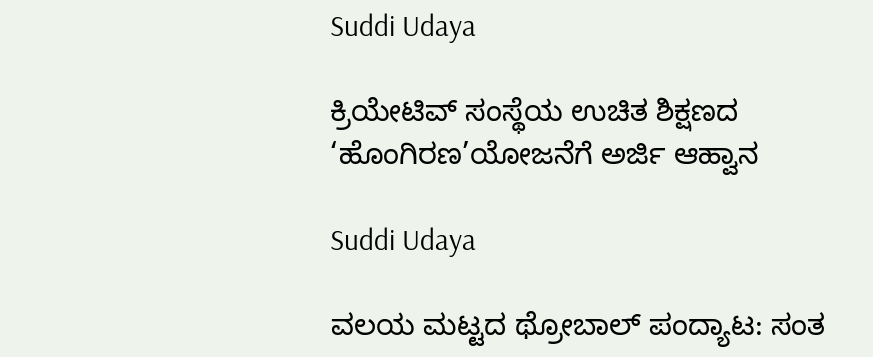Suddi Udaya

ಕ್ರಿಯೇಟಿವ್ ಸಂಸ್ಥೆಯ ಉಚಿತ ಶಿಕ್ಷಣದ ‘ಹೊಂಗಿರಣ’ಯೋಜನೆಗೆ ಅರ್ಜಿ ಆಹ್ವಾನ

Suddi Udaya

ವಲಯ ಮಟ್ಟದ ಥ್ರೋಬಾಲ್ ಪಂದ್ಯಾಟ: ಸಂತ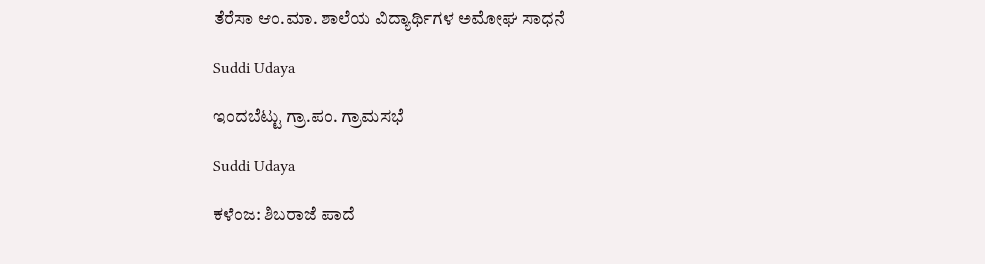ತೆರೆಸಾ ಆಂ.ಮಾ. ಶಾಲೆಯ ವಿದ್ಯಾರ್ಥಿಗಳ ಅಮೋಘ ಸಾಧನೆ

Suddi Udaya

ಇಂದಬೆಟ್ಟು ಗ್ರಾ.ಪಂ. ಗ್ರಾಮಸಭೆ

Suddi Udaya

ಕಳೆಂಜ: ಶಿಬರಾಜೆ ಪಾದೆ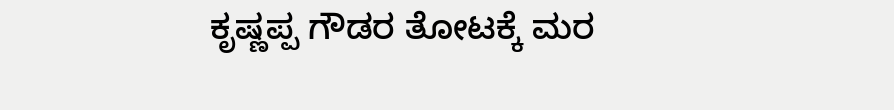ಕೃಷ್ಣಪ್ಪ ಗೌಡರ ತೋಟಕ್ಕೆ ಮರ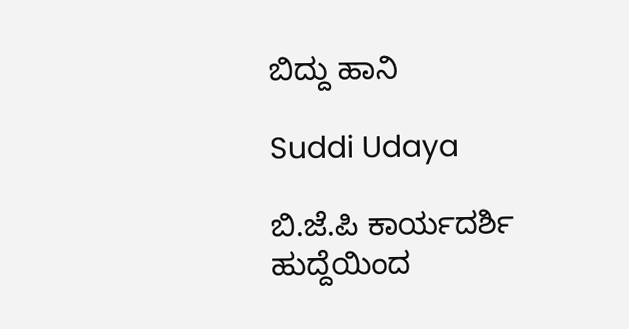ಬಿದ್ದು ಹಾನಿ

Suddi Udaya

ಬಿ.ಜೆ.ಪಿ ಕಾರ್ಯದರ್ಶಿ ಹುದ್ದೆಯಿಂದ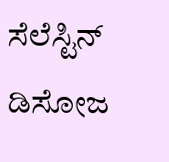ಸೆಲೆಸ್ಟಿನ್ ಡಿಸೋಜ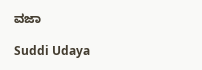ವಜಾ

Suddi Udaya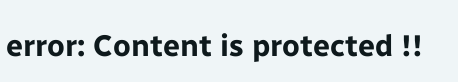error: Content is protected !!